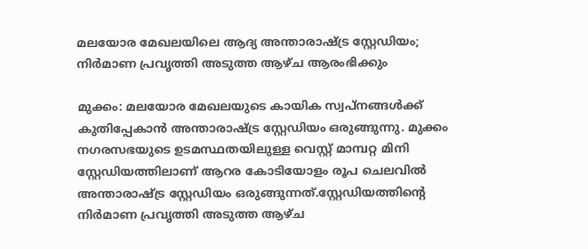മലയോര മേഖലയിലെ ആദ്യ അന്താരാഷ്ട്ര സ്റ്റേഡിയം; നിർമാണ പ്രവൃത്തി അടുത്ത ആഴ്ച ആരംഭിക്കും

മുക്കം: മലയോര മേഖലയുടെ കായിക സ്വപ്നങ്ങൾക്ക് കുതിപ്പേകാൻ അന്താരാഷ്ട്ര സ്റ്റേഡിയം ഒരുങ്ങുന്നു. മുക്കം നഗരസഭയുടെ ഉടമസ്ഥതയിലുള്ള വെസ്റ്റ് മാമ്പറ്റ മിനി സ്റ്റേഡിയത്തിലാണ് ആറര കോടിയോളം രൂപ ചെലവിൽ അന്താരാഷ്ട്ര സ്റ്റേഡിയം ഒരുങ്ങുന്നത്.സ്റ്റേഡിയത്തിന്റെ നിർമാണ പ്രവൃത്തി അടുത്ത ആഴ്ച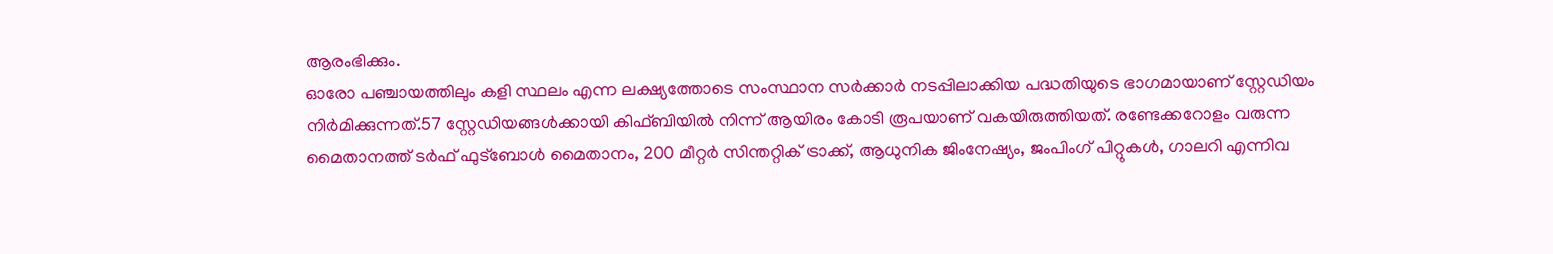ആരംഭിക്കും.
ഓരോ പഞ്ചായത്തിലും കളി സ്ഥലം എന്ന ലക്ഷ്യത്തോടെ സംസ്ഥാന സർക്കാർ നടപ്പിലാക്കിയ പദ്ധതിയുടെ ഭാഗമായാണ് സ്റ്റേഡിയം നിർമിക്കുന്നത്.57 സ്റ്റേഡിയങ്ങൾക്കായി കിഫ്ബിയിൽ നിന്ന് ആയിരം കോടി രൂപയാണ് വകയിരുത്തിയത്. രണ്ടേക്കറോളം വരുന്ന മൈതാനത്ത് ടർഫ് ഫുട്ബോൾ മൈതാനം, 200 മീറ്റർ സിന്തറ്റിക് ട്രാക്ക്, ആധുനിക ജിംനേഷ്യം, ജംപിംഗ് പിറ്റുകൾ, ഗാലറി എന്നിവ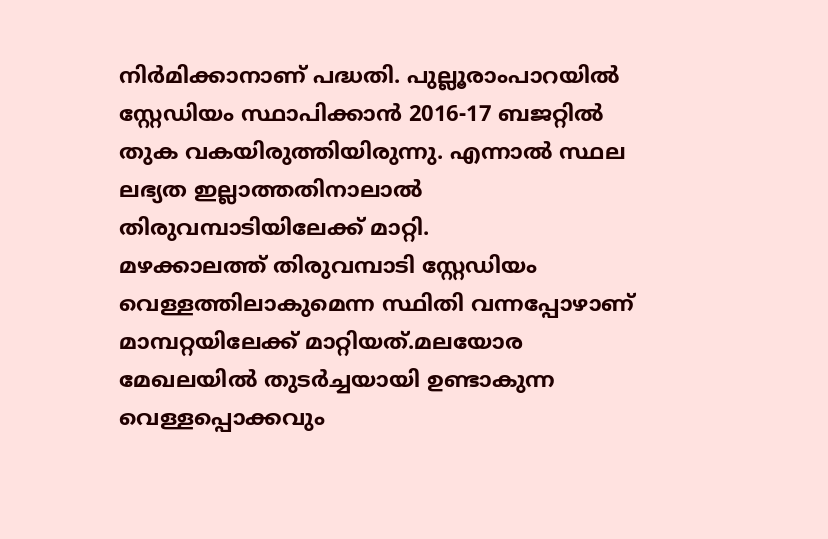നിർമിക്കാനാണ് പദ്ധതി. പുല്ലൂരാംപാറയിൽ സ്റ്റേഡിയം സ്ഥാപിക്കാൻ 2016-17 ബജറ്റിൽ തുക വകയിരുത്തിയിരുന്നു. എന്നാൽ സ്ഥല ലഭ്യത ഇല്ലാത്തതിനാലാൽ തിരുവമ്പാടിയിലേക്ക് മാറ്റി.
മഴക്കാലത്ത് തിരുവമ്പാടി സ്റ്റേഡിയം വെള്ളത്തിലാകുമെന്ന സ്ഥിതി വന്നപ്പോഴാണ് മാമ്പറ്റയിലേക്ക് മാറ്റിയത്.മലയോര മേഖലയിൽ തുടർച്ചയായി ഉണ്ടാകുന്ന വെള്ളപ്പൊക്കവും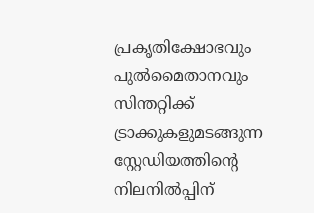പ്രകൃതിക്ഷോഭവും പുൽമൈതാനവും സിന്തറ്റിക്ക് ട്രാക്കുകളുമടങ്ങുന്ന സ്റ്റേഡിയത്തിന്റെ നിലനിൽപ്പിന്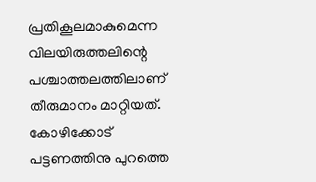പ്രതികൂലമാകുമെന്ന വിലയിരുത്തലിന്റെ പശ്ചാത്തലത്തിലാണ് തീരുമാനം മാറ്റിയത്. കോഴിക്കോട് പട്ടണത്തിനു പുറത്തെ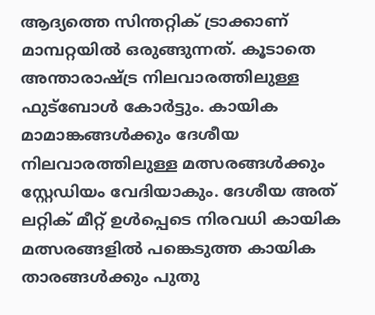ആദ്യത്തെ സിന്തറ്റിക് ട്രാക്കാണ് മാമ്പറ്റയിൽ ഒരുങ്ങുന്നത്. കൂടാതെ അന്താരാഷ്ട്ര നിലവാരത്തിലുള്ള ഫുട്ബോൾ കോർട്ടും. കായിക മാമാങ്കങ്ങൾക്കും ദേശീയ നിലവാരത്തിലുള്ള മത്സരങ്ങൾക്കും സ്റ്റേഡിയം വേദിയാകും. ദേശീയ അത് ലറ്റിക് മീറ്റ് ഉൾപ്പെടെ നിരവധി കായിക മത്സരങ്ങളിൽ പങ്കെടുത്ത കായിക താരങ്ങൾക്കും പുതു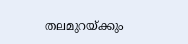തലമുറയ്ക്കും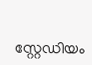സ്റ്റേഡിയം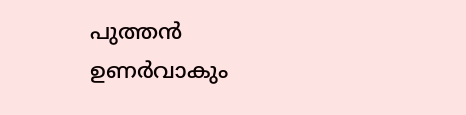പുത്തൻ ഉണർവാകും